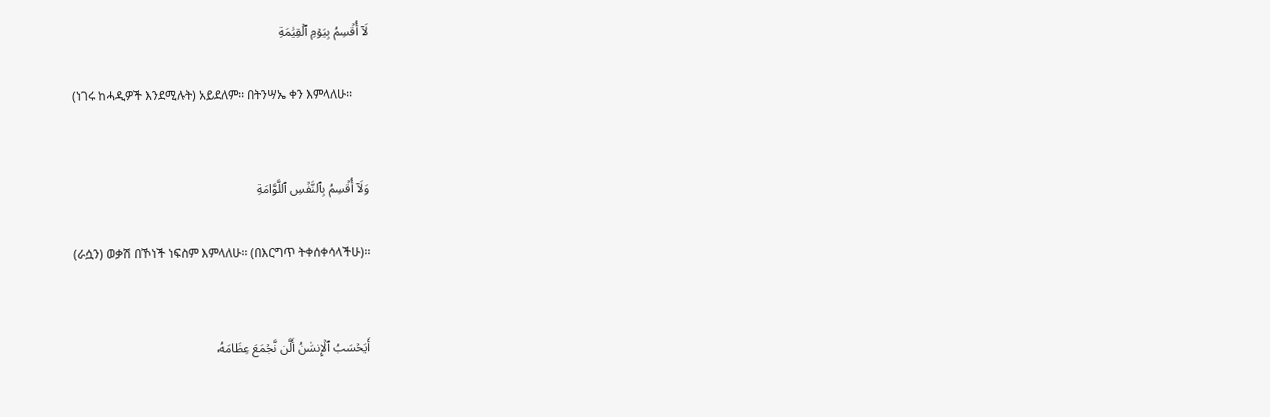لَآ أُقۡسِمُ بِيَوۡمِ ٱلۡقِيَٰمَةِ

(ነገሩ ከሓዲዎች እንደሚሉት) አይደለም፡፡ በትንሣኤ ቀን እምላለሁ፡፡


وَلَآ أُقۡسِمُ بِٱلنَّفۡسِ ٱللَّوَّامَةِ

(ራሷን) ወቃሽ በኾነች ነፍስም እምላለሁ፡፡ (በእርግጥ ትቀሰቀሳላችሁ)፡፡


أَيَحۡسَبُ ٱلۡإِنسَٰنُ أَلَّن نَّجۡمَعَ عِظَامَهُۥ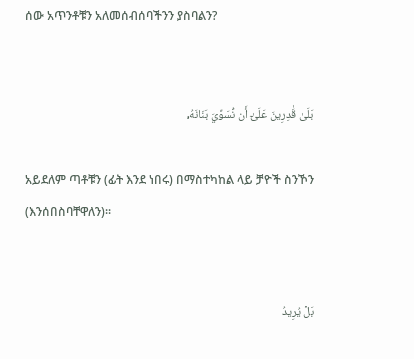ሰው አጥንቶቹን አለመሰብሰባችንን ያስባልን?


بَلَىٰ قَٰدِرِينَ عَلَىٰٓ أَن نُّسَوِّيَ بَنَانَهُۥ

አይደለም ጣቶቹን (ፊት እንደ ነበሩ) በማስተካከል ላይ ቻዮች ስንኾን (እንሰበስባቸዋለን)፡፡


بَلۡ يُرِيدُ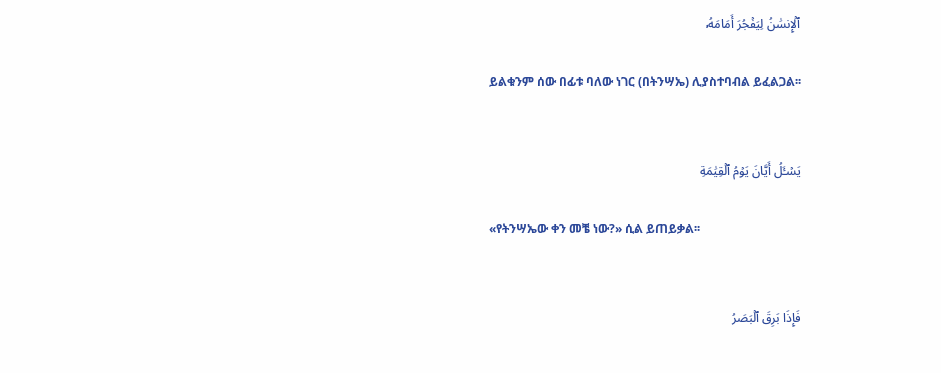ٱلۡإِنسَٰنُ لِيَفۡجُرَ أَمَامَهُۥ

ይልቁንም ሰው በፊቱ ባለው ነገር (በትንሣኤ) ሊያስተባብል ይፈልጋል፡፡


يَسۡـَٔلُ أَيَّانَ يَوۡمُ ٱلۡقِيَٰمَةِ

«የትንሣኤው ቀን መቼ ነው?» ሲል ይጠይቃል፡፡


فَإِذَا بَرِقَ ٱلۡبَصَرُ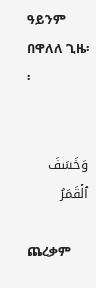ዓይንም በዋለለ ጊዜ፡፡


وَخَسَفَ ٱلۡقَمَرُ

ጨረቃም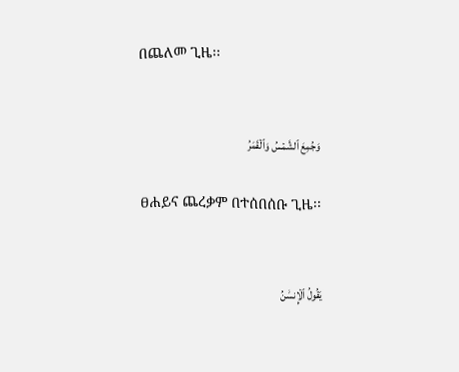በጨለመ ጊዜ፡፡


وَجُمِعَ ٱلشَّمۡسُ وَٱلۡقَمَرُ

ፀሐይና ጨረቃም በተሰበሰቡ ጊዜ፡፡


يَقُولُ ٱلۡإِنسَٰنُ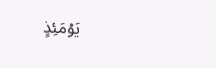يَوۡمَئِذٍ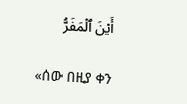أَيۡنَ ٱلۡمَفَرُّ

«ሰው በዚያ ቀን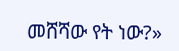መሸሻው የት ነው?»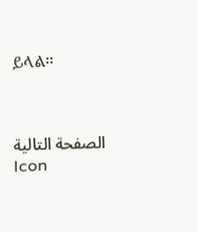ይላል፡፡



الصفحة التالية
Icon